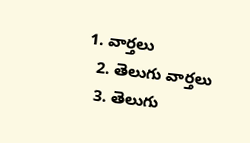1. వార్తలు
  2. తెలుగు వార్తలు
  3. తెలుగు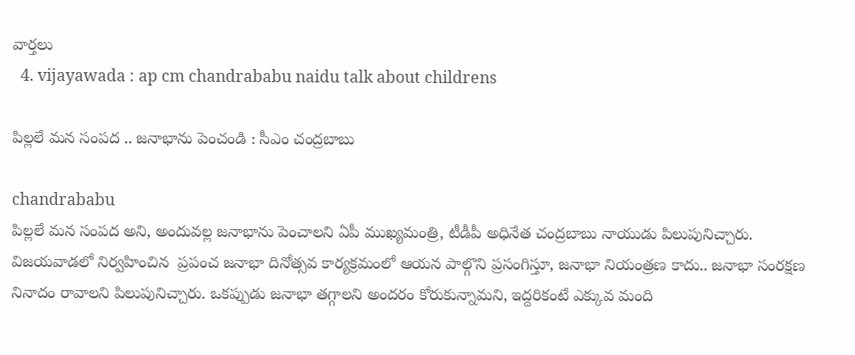వార్తలు
  4. vijayawada : ap cm chandrababu naidu talk about childrens

పిల్లలే మన సంపద .. జనాభాను పెంచండి : సీఎం చంద్రబాబు

chandrababu
పిల్లలే మన సంపద అని, అందువల్ల జనాభాను పెంచాలని ఏపీ ముఖ్యమంత్రి, టీడీపీ అధినేత చంద్రబాబు నాయుడు పిలుపునిచ్చారు. విజయవాడలో నిర్వహించిన  ప్రపంచ జనాభా దినోత్సవ కార్యక్రమంలో ఆయన పాల్గొని ప్రసంగిస్తూ, జనాభా నియంత్రణ కాదు.. జనాభా సంరక్షణ నినాదం రావాలని పిలుపునిచ్చారు. ఒకప్పుడు జనాభా తగ్గాలని అందరం కోరుకున్నామని, ఇద్దరికంటే ఎక్కువ మంది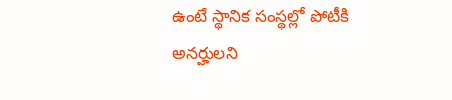ఉంటే స్థానిక సంస్థల్లో పోటీకి అనర్హులని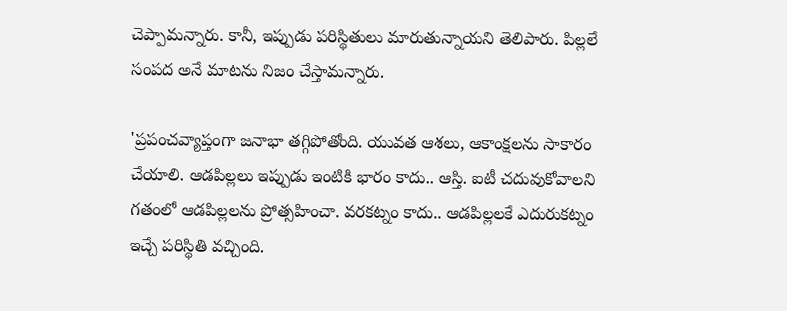చెప్పామన్నారు. కానీ, ఇప్పుడు పరిస్థితులు మారుతున్నాయని తెలిపారు. పిల్లలే సంపద అనే మాటను నిజం చేస్తామన్నారు.

'ప్రపంచవ్యాప్తంగా జనాభా తగ్గిపోతోంది. యువత ఆశలు, ఆకాంక్షలను సాకారం చేయాలి. ఆడపిల్లలు ఇప్పుడు ఇంటికి భారం కాదు.. ఆస్తి. ఐటీ చదువుకోవాలని గతంలో ఆడపిల్లలను ప్రోత్సహించా. వరకట్నం కాదు.. ఆడపిల్లలకే ఎదురుకట్నం ఇచ్చే పరిస్థితి వచ్చింది.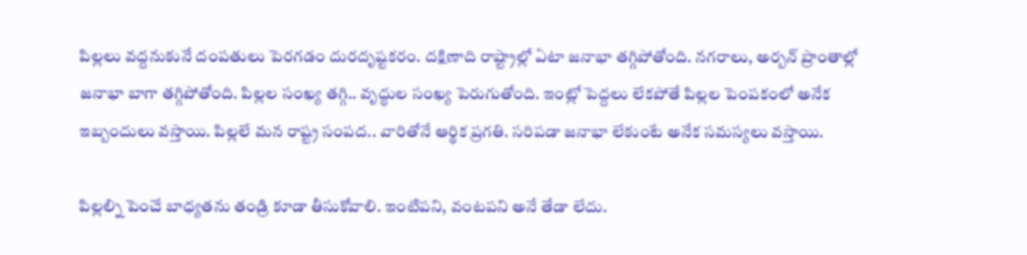పిల్లలు వద్దనుకునే దంపతులు పెరగడం దురదృష్టకరం. దక్షిణాది రాష్ట్రాల్లో ఏటా జనాభా తగ్గిపోతోంది. నగరాలు, అర్బన్‌ ప్రాంతాల్లో జనాభా బాగా తగ్గిపోతోంది. పిల్లల సంఖ్య తగ్గి.. వృద్ధుల సంఖ్య పెరుగుతోంది. ఇంట్లో పెద్దలు లేకపోతే పిల్లల పెంపకంలో అనేక ఇబ్బందులు వస్తాయి. పిల్లలే మన రాష్ట్ర సంపద.. వారితోనే ఆర్థిక ప్రగతి. సరిపడా జనాభా లేకుంటే అనేక సమస్యలు వస్తాయి.

పిల్లల్ని పెంచే బాధ్యతను తండ్రి కూడా తీసుకోవాలి. ఇంటిపని, వంటపని అనే తేడా లేదు.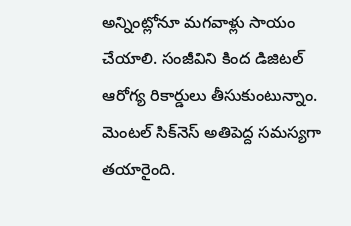అన్నింట్లోనూ మగవాళ్లు సాయం చేయాలి. సంజీవిని కింద డిజిటల్‌ ఆరోగ్య రికార్డులు తీసుకుంటున్నాం. మెంటల్‌ సిక్‌నెస్‌ అతిపెద్ద సమస్యగా తయారైంది.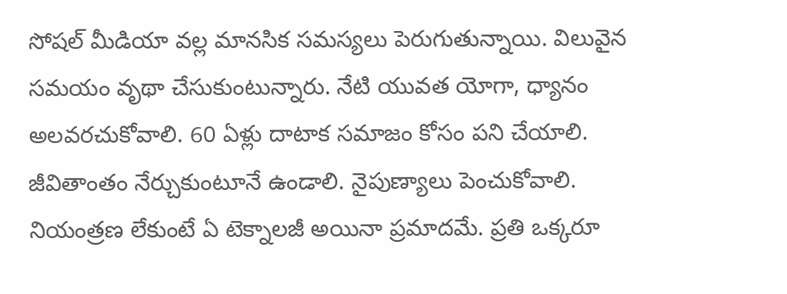సోషల్‌ మీడియా వల్ల మానసిక సమస్యలు పెరుగుతున్నాయి. విలువైన సమయం వృథా చేసుకుంటున్నారు. నేటి యువత యోగా, ధ్యానం అలవరచుకోవాలి. 60 ఏళ్లు దాటాక సమాజం కోసం పని చేయాలి. జీవితాంతం నేర్చుకుంటూనే ఉండాలి. నైపుణ్యాలు పెంచుకోవాలి. నియంత్రణ లేకుంటే ఏ టెక్నాలజీ అయినా ప్రమాదమే. ప్రతి ఒక్కరూ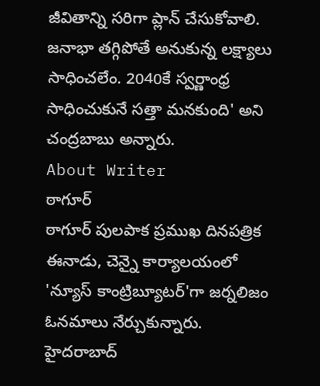జీవితాన్ని సరిగా ప్లాన్‌ చేసుకోవాలి. జనాభా తగ్గిపోతే అనుకున్న లక్ష్యాలు సాధించలేం. 2040కే స్వర్ణాంధ్ర సాధించుకునే సత్తా మనకుంది' అని చంద్రబాబు అన్నారు.
About Writer
ఠాగూర్
ఠాగూర్ పులపాక ప్రముఖ దినపత్రిక ఈనాడు, చెన్నై కార్యాలయంలో 'న్యూస్ కాంట్రిబ్యూటర్‌'గా జర్నలిజం ఓనమాలు నేర్చుకున్నారు. హైదరాబాద్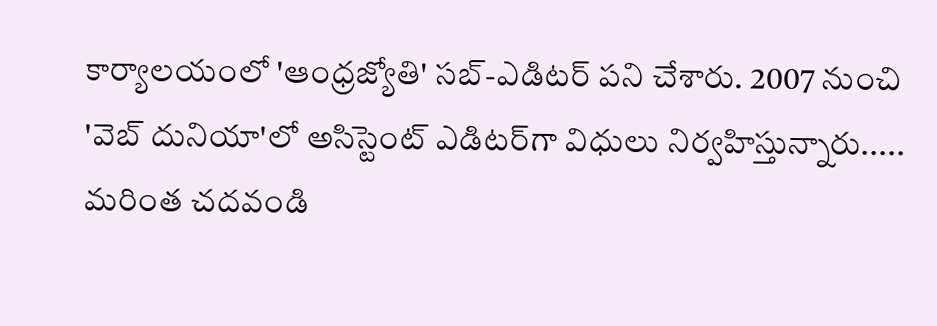కార్యాలయంలో 'ఆంధ్రజ్యోతి' సబ్-ఎడిటర్ పని చేశారు. 2007 నుంచి 'వెబ్ దునియా'లో అసిస్టెంట్ ఎడిటర్‌‌గా విధులు నిర్వహిస్తున్నారు..... మరింత చదవండి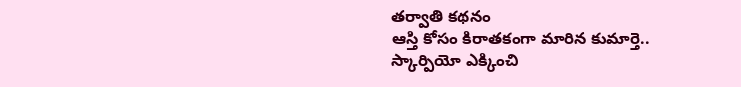తర్వాతి కథనం
ఆస్తి కోసం కిరాతకంగా మారిన కుమార్తె.. స్కార్పియో ఎక్కించి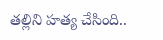తల్లిని హత్య చేసింది..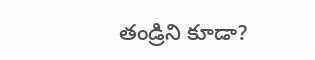తండ్రిని కూడా?